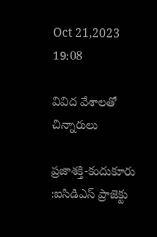Oct 21,2023 19:08

వివిద వేశాలతో చిన్నారులు

ప్రజాశక్తి-కందుకూరు :ఐసిడిఎస్‌ ప్రాజెక్టు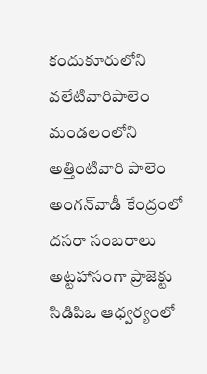కందుకూరులోని వలేటివారిపాలెం మండలంలోని అత్తింటివారి పాలెం అంగన్‌వాడీ కేంద్రంలో దసరా సంబరాలు అట్టహాసంగా ప్రాజెక్టు సిడిపిఒ ఆధ్వర్యంలో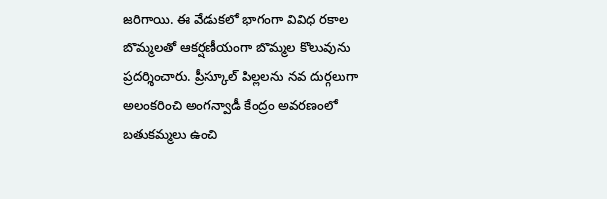జరిగాయి. ఈ వేడుకలో భాగంగా వివిధ రకాల బొమ్మలతో ఆకర్షణీయంగా బొమ్మల కొలువును ప్రదర్శించారు. ప్రీస్కూల్‌ పిల్లలను నవ దుర్గలుగా అలంకరించి అంగన్వాడీ కేంద్రం అవరణంలో బతుకమ్మలు ఉంచి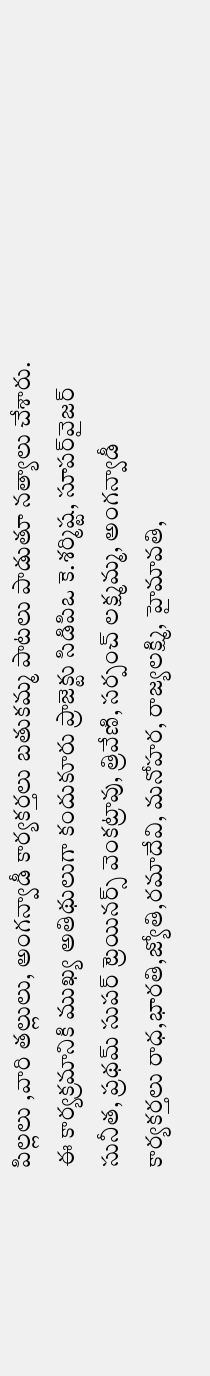పిల్లలు ,వారి తల్లులు, అంగన్వాడీ కార్యకర్తలు బతుకమ్మ పాటలు పాడుతూ నత్యాలు చేశారు. ఈ కార్యక్రమానికి ముఖ్య అతిథులుగా కందుకూరు ప్రాజెక్టు సిడిపిఒ కె.శర్మిష్ట, సూపర్‌వైజర్‌ సునీత, ప్రథమ్‌ సుపర్‌ ట్రెయినర్స్‌ వెంకట్రావు, త్రివేణి, సర్పంచ్‌ లక్ష్మమ్మ, అంగన్వాడీ కార్యకర్తలు రాధ,భారతి,జ్యోతి,రమాదేవి, మనోహర, రాజ్యలక్ష్మి, హైమావతి,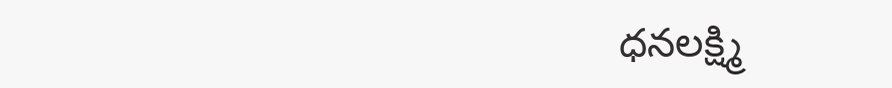ధనలక్ష్మి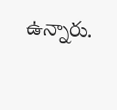ఉన్నారు.